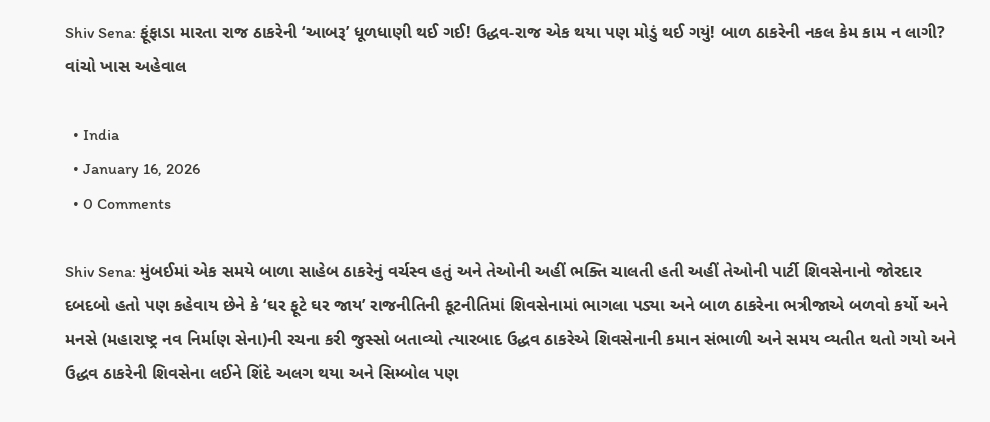Shiv Sena: ફૂંફાડા મારતા રાજ ઠાકરેની ‘આબરૂ’ ધૂળધાણી થઈ ગઈ! ઉદ્ધવ-રાજ એક થયા પણ મોડું થઈ ગયું! બાળ ઠાકરેની નકલ કેમ કામ ન લાગી? વાંચો ખાસ અહેવાલ

  • India
  • January 16, 2026
  • 0 Comments

Shiv Sena: મુંબઈમાં એક સમયે બાળા સાહેબ ઠાકરેનું વર્ચસ્વ હતું અને તેઓની અહીં ભક્તિ ચાલતી હતી અહીં તેઓની પાર્ટી શિવસેનાનો જોરદાર દબદબો હતો પણ કહેવાય છેને કે ‘ઘર ફૂટે ઘર જાય’ રાજનીતિની કૂટનીતિમાં શિવસેનામાં ભાગલા પડ્યા અને બાળ ઠાકરેના ભત્રીજાએ બળવો કર્યો અને મનસે (મહારાષ્ટ્ર નવ નિર્માણ સેના)ની રચના કરી જુસ્સો બતાવ્યો ત્યારબાદ ઉદ્ધવ ઠાકરેએ શિવસેનાની કમાન સંભાળી અને સમય વ્યતીત થતો ગયો અને ઉદ્ધવ ઠાકરેની શિવસેના લઈને શિંદે અલગ થયા અને સિમ્બોલ પણ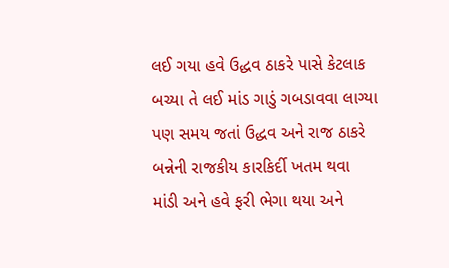લઈ ગયા હવે ઉદ્ધવ ઠાકરે પાસે કેટલાક બચ્યા તે લઈ માંડ ગાડું ગબડાવવા લાગ્યા પણ સમય જતાં ઉદ્ધવ અને રાજ ઠાકરે બન્નેની રાજકીય કારકિર્દી ખતમ થવા માંડી અને હવે ફરી ભેગા થયા અને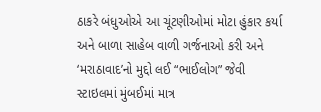ઠાકરે બંધુઓએ આ ચૂંટણીઓમાં મોટા હુંકાર કર્યા અને બાળા સાહેબ વાળી ગર્જનાઓ કરી અને ‘મરાઠાવાદ’નો મુદ્દો લઈ “ભાઈલોગ” જેવી સ્ટાઇલમાં મુંબઈમાં માત્ર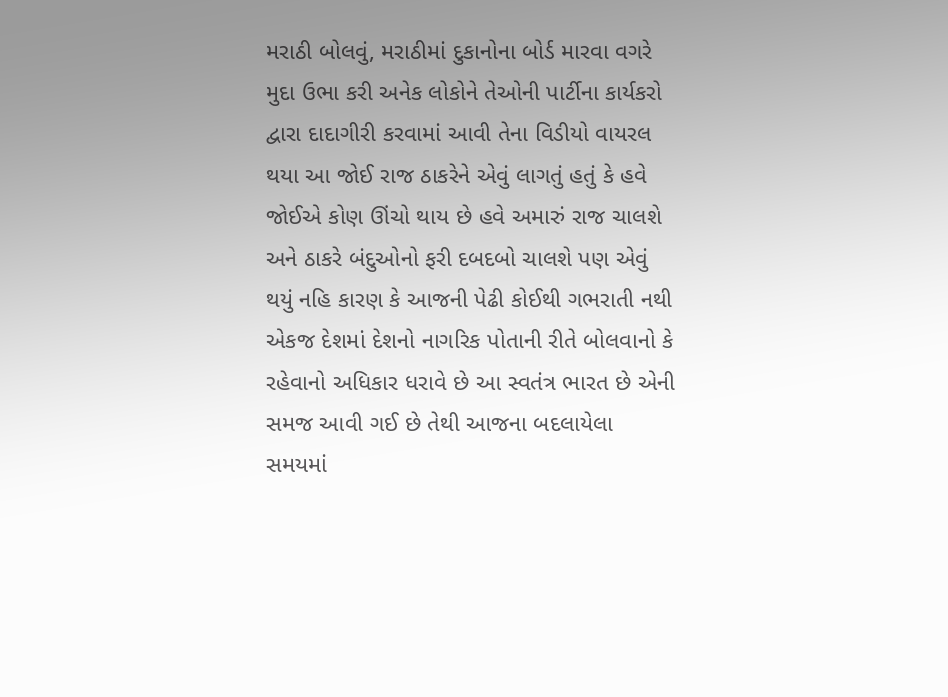મરાઠી બોલવું, મરાઠીમાં દુકાનોના બોર્ડ મારવા વગરે મુદા ઉભા કરી અનેક લોકોને તેઓની પાર્ટીના કાર્યકરો દ્વારા દાદાગીરી કરવામાં આવી તેના વિડીયો વાયરલ થયા આ જોઈ રાજ ઠાકરેને એવું લાગતું હતું કે હવે જોઈએ કોણ ઊંચો થાય છે હવે અમારું રાજ ચાલશે અને ઠાકરે બંદુઓનો ફરી દબદબો ચાલશે પણ એવું થયું નહિ કારણ કે આજની પેઢી કોઈથી ગભરાતી નથી એકજ દેશમાં દેશનો નાગરિક પોતાની રીતે બોલવાનો કે રહેવાનો અધિકાર ધરાવે છે આ સ્વતંત્ર ભારત છે એની સમજ આવી ગઈ છે તેથી આજના બદલાયેલા સમયમાં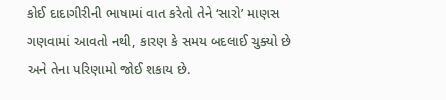કોઈ દાદાગીરીની ભાષામાં વાત કરેતો તેને ‘સારો’ માણસ ગણવામાં આવતો નથી, કારણ કે સમય બદલાઈ ચુક્યો છે અને તેના પરિણામો જોઈ શકાય છે.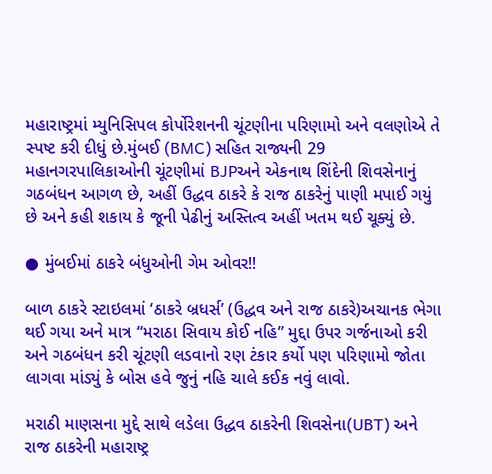મહારાષ્ટ્રમાં મ્યુનિસિપલ કોર્પોરેશનની ચૂંટણીના પરિણામો અને વલણોએ તે સ્પષ્ટ કરી દીધું છે.મુંબઈ (BMC) સહિત રાજ્યની 29 મહાનગરપાલિકાઓની ચૂંટણીમાં BJPઅને એકનાથ શિંદેની શિવસેનાનું ગઠબંધન આગળ છે, અહીં ઉદ્ધવ ઠાકરે કે રાજ ઠાકરેનું પાણી મપાઈ ગયું છે અને કહી શકાય કે જૂની પેઢીનું અસ્તિત્વ અહીં ખતમ થઈ ચૂક્યું છે.

● મુંબઈમાં ઠાકરે બંધુઓની ગેમ ઓવર!!

બાળ ઠાકરે સ્ટાઇલમાં ‘ઠાકરે બ્રધર્સ’ (ઉદ્ધવ અને રાજ ઠાકરે)અચાનક ભેગા થઈ ગયા અને માત્ર “મરાઠા સિવાય કોઈ નહિ” મુદ્દા ઉપર ગર્જનાઓ કરી અને ગઠબંધન કરી ચૂંટણી લડવાનો રણ ટંકાર કર્યો પણ પરિણામો જોતા લાગવા માંડ્યું કે બોસ હવે જુનું નહિ ચાલે કઈક નવું લાવો.

મરાઠી માણસના મુદ્દે સાથે લડેલા ઉદ્ધવ ઠાકરેની શિવસેના(UBT) અને રાજ ઠાકરેની મહારાષ્ટ્ર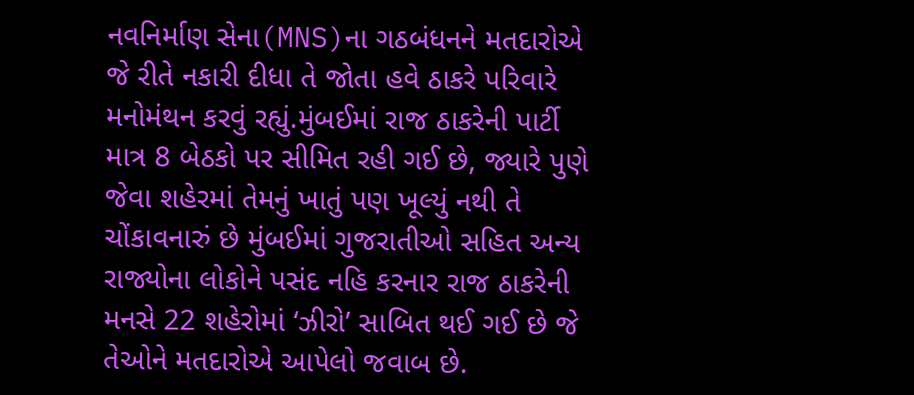નવનિર્માણ સેના(MNS)ના ગઠબંધનને મતદારોએ જે રીતે નકારી દીધા તે જોતા હવે ઠાકરે પરિવારે મનોમંથન કરવું રહ્યું.મુંબઈમાં રાજ ઠાકરેની પાર્ટી માત્ર 8 બેઠકો પર સીમિત રહી ગઈ છે, જ્યારે પુણે જેવા શહેરમાં તેમનું ખાતું પણ ખૂલ્યું નથી તે ચોંકાવનારું છે મુંબઈમાં ગુજરાતીઓ સહિત અન્ય રાજ્યોના લોકોને પસંદ નહિ કરનાર રાજ ઠાકરેની મનસે 22 શહેરોમાં ‘ઝીરો’ સાબિત થઈ ગઈ છે જે તેઓને મતદારોએ આપેલો જવાબ છે.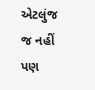એટલુંજ જ નહીં પણ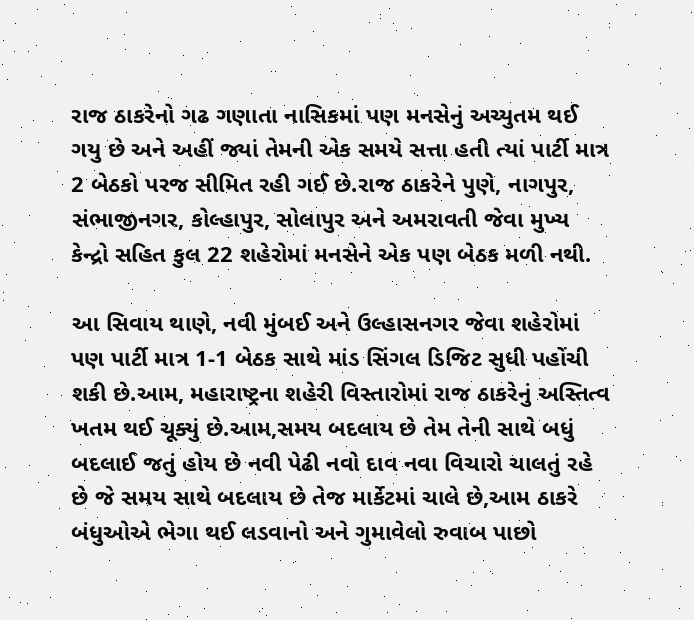રાજ ઠાકરેનો ગઢ ગણાતા નાસિકમાં પણ મનસેનું અચ્યુતમ થઈ ગયુ છે અને અહીં જ્યાં તેમની એક સમયે સત્તા હતી ત્યાં પાર્ટી માત્ર 2 બેઠકો પરજ સીમિત રહી ગઈ છે.રાજ ઠાકરેને પુણે, નાગપુર, સંભાજીનગર, કોલ્હાપુર, સોલાપુર અને અમરાવતી જેવા મુખ્ય કેન્દ્રો સહિત કુલ 22 શહેરોમાં મનસેને એક પણ બેઠક મળી નથી.

આ સિવાય થાણે, નવી મુંબઈ અને ઉલ્હાસનગર જેવા શહેરોમાં પણ પાર્ટી માત્ર 1-1 બેઠક સાથે માંડ સિંગલ ડિજિટ સુધી પહોંચી શકી છે.આમ, મહારાષ્ટ્રના શહેરી વિસ્તારોમાં રાજ ઠાકરેનું અસ્તિત્વ ખતમ થઈ ચૂક્યું છે.આમ,સમય બદલાય છે તેમ તેની સાથે બધું બદલાઈ જતું હોય છે નવી પેઢી નવો દાવ નવા વિચારો ચાલતું રહે છે જે સમય સાથે બદલાય છે તેજ માર્કેટમાં ચાલે છે,આમ ઠાકરે બંધુઓએ ભેગા થઈ લડવાનો અને ગુમાવેલો રુવાબ પાછો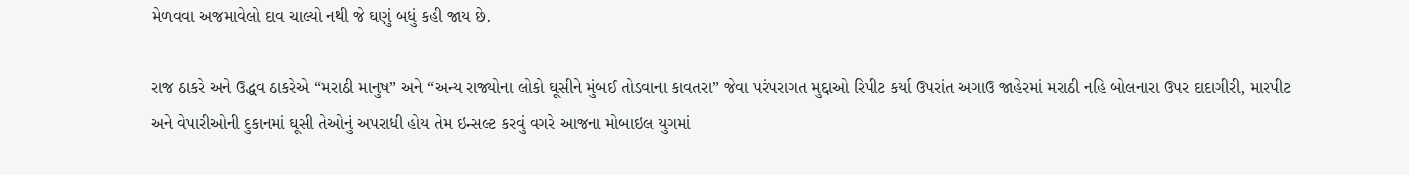મેળવવા અજમાવેલો દાવ ચાલ્યો નથી જે ઘણું બધું કહી જાય છે.

રાજ ઠાકરે અને ઉદ્ધવ ઠાકરેએ “મરાઠી માનુષ” અને “અન્ય રાજ્યોના લોકો ઘૂસીને મુંબઈ તોડવાના કાવતરા” જેવા પરંપરાગત મુદ્દાઓ રિપીટ કર્યા ઉપરાંત અગાઉ જાહેરમાં મરાઠી નહિ બોલનારા ઉપર દાદાગીરી, મારપીટ અને વેપારીઓની દુકાનમાં ઘૂસી તેઓનું અપરાધી હોય તેમ ઇન્સલ્ટ કરવું વગરે આજના મોબાઇલ યુગમાં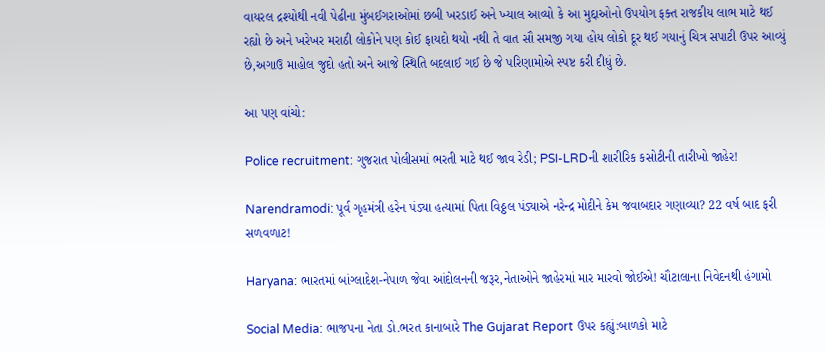વાયરલ દ્રશ્યોથી નવી પેઢીના મુંબઈગરાઓમાં છબી ખરડાઈ અને ખ્યાલ આવ્યો કે આ મુદ્દાઓનો ઉપયોગ ફક્ત રાજકીય લાભ માટે થઈ રહ્યો છે અને ખરેખર મરાઠી લોકોને પણ કોઈ ફાયદો થયો નથી તે વાત સૌ સમજી ગયા હોય લોકો દૂર થઈ ગયાનું ચિત્ર સપાટી ઉપર આવ્યું છે,અગાઉ માહોલ જુદો હતો અને આજે સ્થિતિ બદલાઈ ગઈ છે જે પરિણામોએ સ્પષ્ટ કરી દીધું છે.

આ પણ વાંચો:

Police recruitment: ગુજરાત પોલીસમાં ભરતી માટે થઈ જાવ રેડી; PSI-LRDની શારીરિક કસોટીની તારીખો જાહેર!

Narendramodi: પૂર્વ ગૃહમંત્રી હરેન પંડ્યા હત્યામાં પિતા વિઠ્ઠલ પંડ્યાએ નરેન્દ્ર મોદીને કેમ જવાબદાર ગણાવ્યા? 22 વર્ષ બાદ ફરી સળવળાટ!

Haryana: ભારતમાં બાંગ્લાદેશ-નેપાળ જેવા આંદોલનની જરૂર,નેતાઓને જાહેરમાં માર મારવો જોઈએ! ચૌટાલાના નિવેદનથી હંગામો

Social Media: ભાજપના નેતા ડો.ભરત કાનાબારે The Gujarat Report ઉપર કહ્યું:બાળકો માટે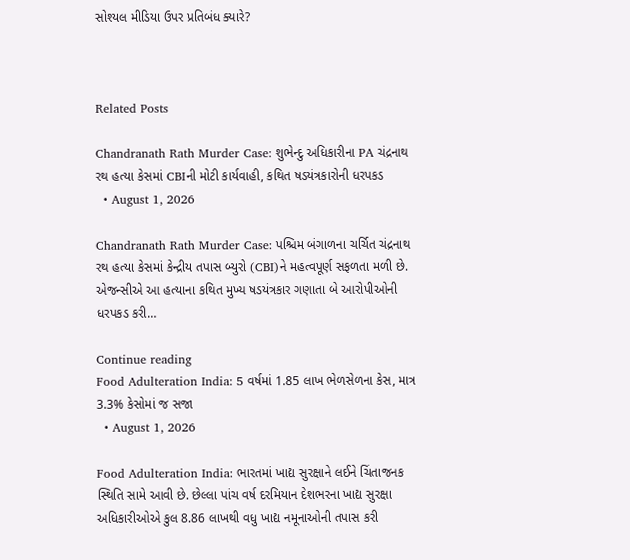સોશ્યલ મીડિયા ઉપર પ્રતિબંધ ક્યારે?



Related Posts

Chandranath Rath Murder Case: શુભેન્દુ અધિકારીના PA ચંદ્રનાથ રથ હત્યા કેસમાં CBIની મોટી કાર્યવાહી, કથિત ષડયંત્રકારોની ધરપકડ
  • August 1, 2026

Chandranath Rath Murder Case: પશ્ચિમ બંગાળના ચર્ચિત ચંદ્રનાથ રથ હત્યા કેસમાં કેન્દ્રીય તપાસ બ્યુરો (CBI)ને મહત્વપૂર્ણ સફળતા મળી છે. એજન્સીએ આ હત્યાના કથિત મુખ્ય ષડયંત્રકાર ગણાતા બે આરોપીઓની ધરપકડ કરી…

Continue reading
Food Adulteration India: 5 વર્ષમાં 1.85 લાખ ભેળસેળના કેસ, માત્ર 3.3% કેસોમાં જ સજા
  • August 1, 2026

Food Adulteration India: ભારતમાં ખાદ્ય સુરક્ષાને લઈને ચિંતાજનક સ્થિતિ સામે આવી છે. છેલ્લા પાંચ વર્ષ દરમિયાન દેશભરના ખાદ્ય સુરક્ષા અધિકારીઓએ કુલ 8.86 લાખથી વધુ ખાદ્ય નમૂનાઓની તપાસ કરી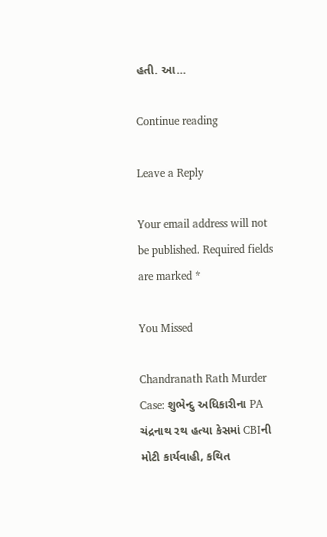હતી. આ…

Continue reading

Leave a Reply

Your email address will not be published. Required fields are marked *

You Missed

Chandranath Rath Murder Case: શુભેન્દુ અધિકારીના PA ચંદ્રનાથ રથ હત્યા કેસમાં CBIની મોટી કાર્યવાહી, કથિત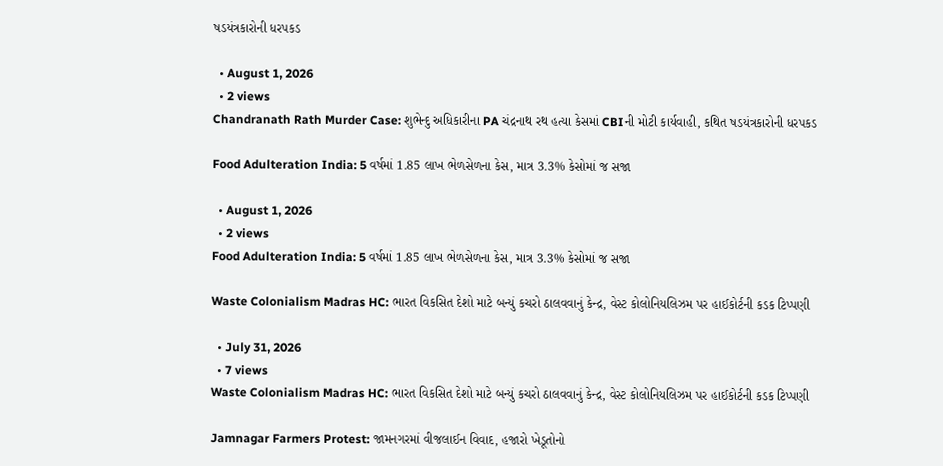ષડયંત્રકારોની ધરપકડ

  • August 1, 2026
  • 2 views
Chandranath Rath Murder Case: શુભેન્દુ અધિકારીના PA ચંદ્રનાથ રથ હત્યા કેસમાં CBIની મોટી કાર્યવાહી, કથિત ષડયંત્રકારોની ધરપકડ

Food Adulteration India: 5 વર્ષમાં 1.85 લાખ ભેળસેળના કેસ, માત્ર 3.3% કેસોમાં જ સજા

  • August 1, 2026
  • 2 views
Food Adulteration India: 5 વર્ષમાં 1.85 લાખ ભેળસેળના કેસ, માત્ર 3.3% કેસોમાં જ સજા

Waste Colonialism Madras HC: ભારત વિકસિત દેશો માટે બન્યું કચરો ઠાલવવાનું કેન્દ્ર, વેસ્ટ કોલોનિયલિઝમ પર હાઈકોર્ટની કડક ટિપ્પણી

  • July 31, 2026
  • 7 views
Waste Colonialism Madras HC: ભારત વિકસિત દેશો માટે બન્યું કચરો ઠાલવવાનું કેન્દ્ર, વેસ્ટ કોલોનિયલિઝમ પર હાઈકોર્ટની કડક ટિપ્પણી

Jamnagar Farmers Protest: જામનગરમાં વીજલાઈન વિવાદ, હજારો ખેડૂતોનો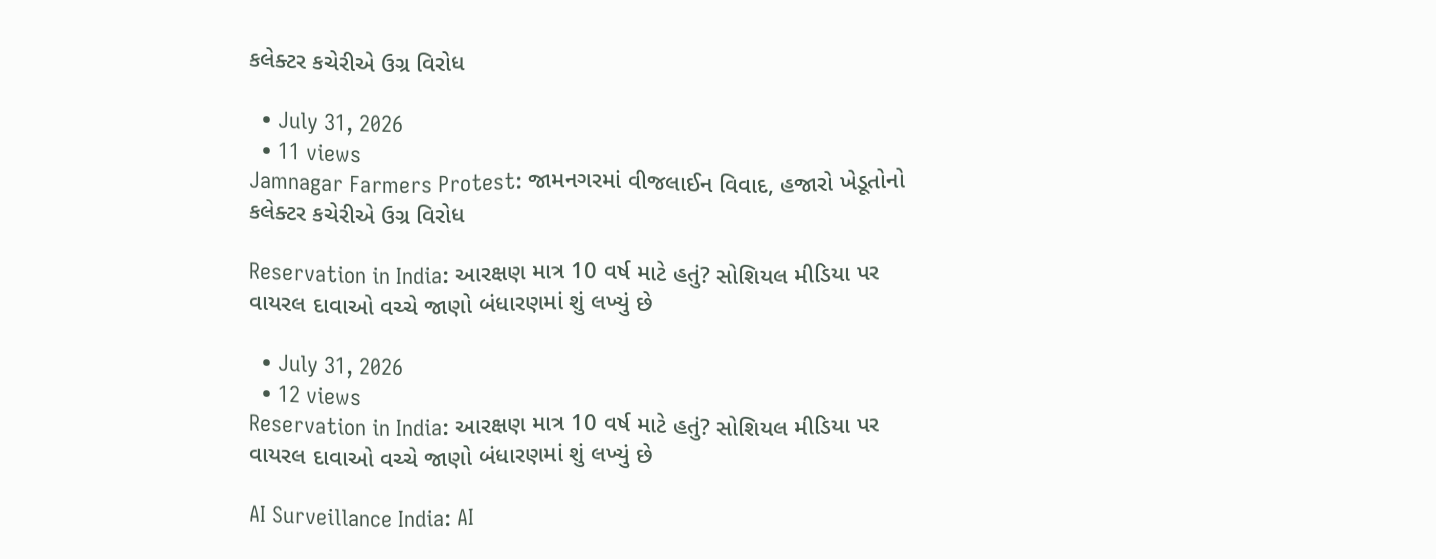કલેક્ટર કચેરીએ ઉગ્ર વિરોધ

  • July 31, 2026
  • 11 views
Jamnagar Farmers Protest: જામનગરમાં વીજલાઈન વિવાદ, હજારો ખેડૂતોનો કલેક્ટર કચેરીએ ઉગ્ર વિરોધ

Reservation in India: આરક્ષણ માત્ર 10 વર્ષ માટે હતું? સોશિયલ મીડિયા પર વાયરલ દાવાઓ વચ્ચે જાણો બંધારણમાં શું લખ્યું છે

  • July 31, 2026
  • 12 views
Reservation in India: આરક્ષણ માત્ર 10 વર્ષ માટે હતું? સોશિયલ મીડિયા પર વાયરલ દાવાઓ વચ્ચે જાણો બંધારણમાં શું લખ્યું છે

AI Surveillance India: AI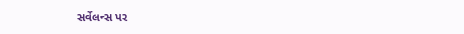સર્વેલન્સ પર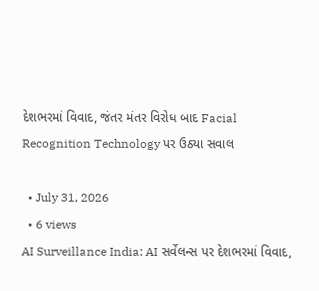દેશભરમાં વિવાદ, જંતર મંતર વિરોધ બાદ Facial Recognition Technology પર ઉઠ્યા સવાલ

  • July 31, 2026
  • 6 views
AI Surveillance India: AI સર્વેલન્સ પર દેશભરમાં વિવાદ,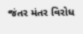જંતર મંતર વિરોધ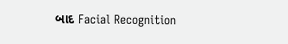બાદ Facial Recognition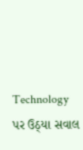Technology પર ઉઠ્યા સવાલ